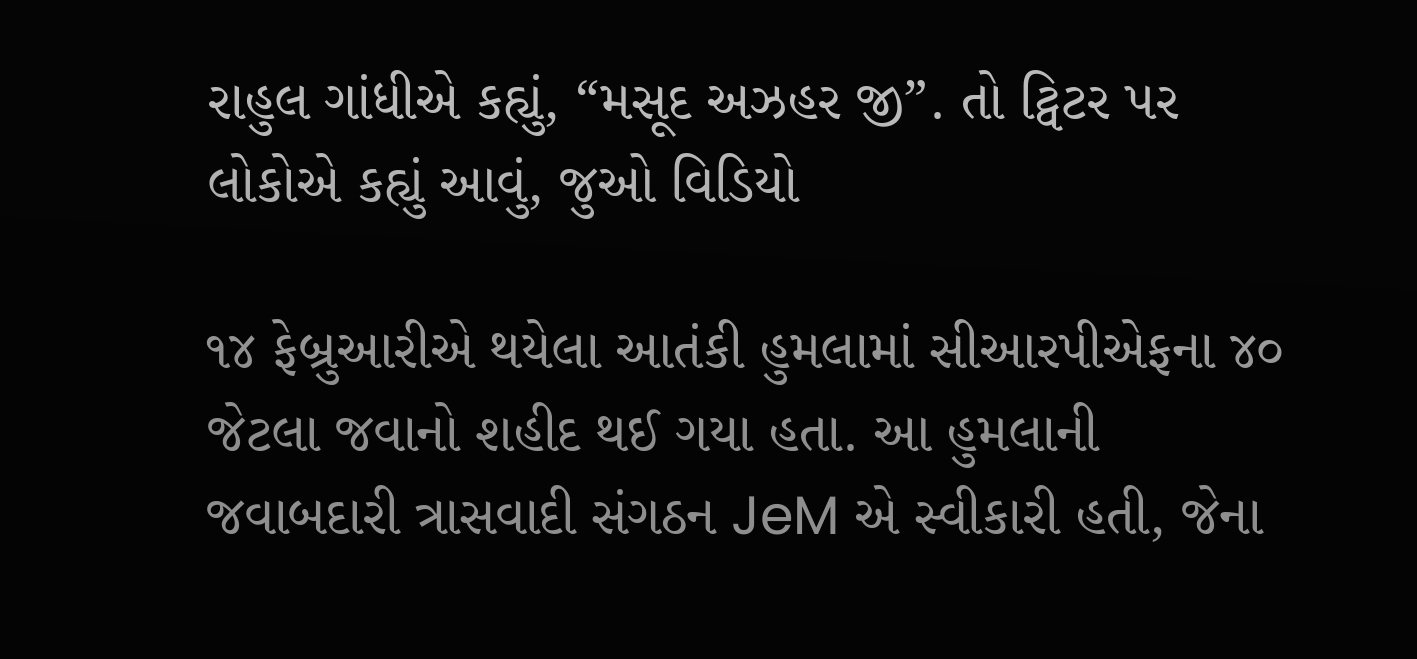રાહુલ ગાંધીએ કહ્યું, “મસૂદ અઝહર જી”. તો ટ્વિટર પર લોકોએ કહ્યું આવું, જુઓ વિડિયો

૧૪ ફેબ્રુઆરીએ થયેલા આતંકી હુમલામાં સીઆરપીએફના ૪૦ જેટલા જવાનો શહીદ થઈ ગયા હતા. આ હુમલાની જવાબદારી ત્રાસવાદી સંગઠન JeM એ સ્વીકારી હતી, જેના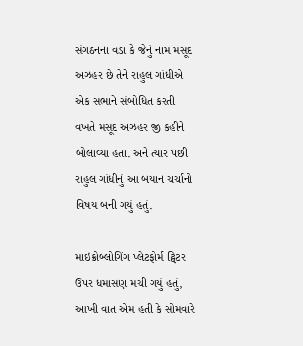સંગઠનના વડા કે જેનું નામ મસૂદ અઝહર છે તેને રાહુલ ગાંધીએ એક સભાને સંબોધિત કરતી વખતે મસૂદ અઝહર જી કહીને બોલાવ્યા હતા. અને ત્યાર પછી રાહુલ ગાંધીનું આ બયાન ચર્ચાનો વિષય બની ગયું હતું.

માઇક્રોબ્લોગિંગ પ્લેટફોર્મ ટ્વિટર ઉપર ધમાસણ મચી ગયું હતું, આખી વાત એમ હતી કે સોમવારે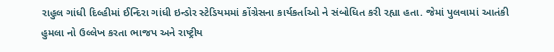રાહુલ ગાંધી દિલ્હીમાં ઈન્દિરા ગાંધી ઇન્ડોર સ્ટેડિયમમાં કોંગ્રેસના કાર્યકર્તાઓ ને સંબોધિત કરી રહ્યા હતા. જેમાં પુલવામાં આતંકી હુમલા નો ઉલ્લેખ કરતા ભાજપ અને રાષ્ટ્રીય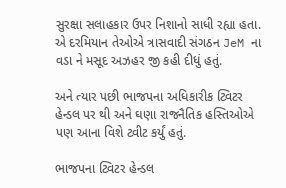સુરક્ષા સલાહકાર ઉપર નિશાનો સાધી રહ્યા હતા. એ દરમિયાન તેઓએ ત્રાસવાદી સંગઠન JeM ના વડા ને મસૂદ અઝહર જી કહી દીધું હતું.

અને ત્યાર પછી ભાજપના અધિકારીક ટ્વિટર હેન્ડલ પર થી અને ઘણા રાજનૈતિક હસ્તિઓએ પણ આના વિશે ટ્વીટ કર્યું હતું.

ભાજપના ટ્વિટર હેન્ડલ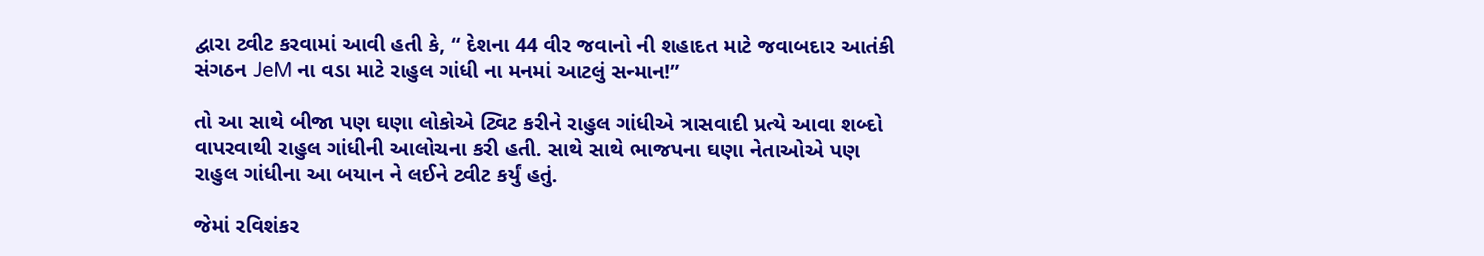દ્વારા ટ્વીટ કરવામાં આવી હતી કે, “ દેશના 44 વીર જવાનો ની શહાદત માટે જવાબદાર આતંકી સંગઠન JeM ના વડા માટે રાહુલ ગાંધી ના મનમાં આટલું સન્માન!”

તો આ સાથે બીજા પણ ઘણા લોકોએ ટ્વિટ કરીને રાહુલ ગાંધીએ ત્રાસવાદી પ્રત્યે આવા શબ્દો વાપરવાથી રાહુલ ગાંધીની આલોચના કરી હતી. સાથે સાથે ભાજપના ઘણા નેતાઓએ પણ રાહુલ ગાંધીના આ બયાન ને લઈને ટ્વીટ કર્યું હતું.

જેમાં રવિશંકર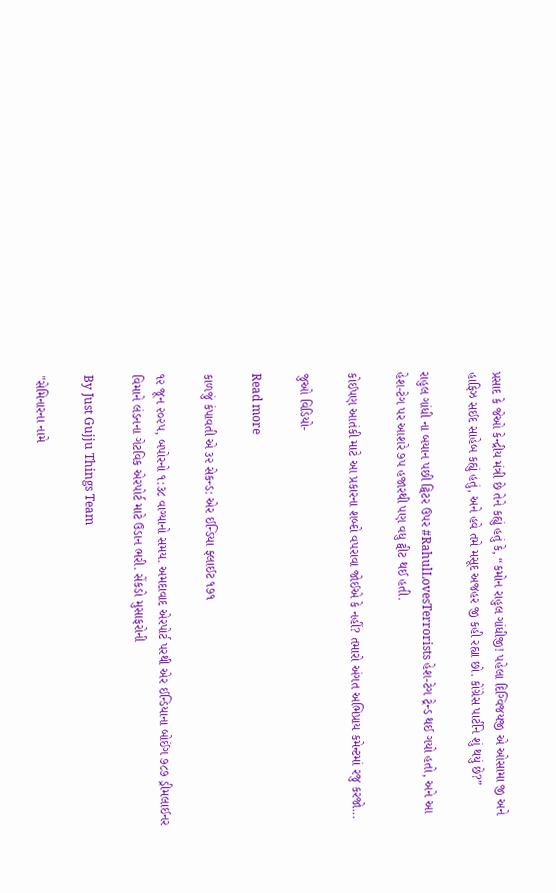પ્રસાદ કે જેઓ કેન્દ્રીય મંત્રી છે તેને કહ્યું હતું કે, “કમોન રાહુલ ગાંધીજી! પહેલા દિગ્વિજયજી એ ઓસામા જી અને હાફિઝ સઈદ સાહેબ કહ્યું હતું, અને હવે તમે મસૂદ અજહર જી કહી રહ્યા છો. કોંગ્રેસ પાર્ટીને શું થયું છે?”

રાહુલ ગાંધી ના બયાન પછી ટ્વિટર ઉપર #RahulLovesTerrorists હેશ-ટેગ ટ્રેન્ડ થઈ ગયો હતો, અને આ હેશ-ટેગ પર આશરે ૭૫ હજારથી પણ વધુ ટ્વીટ થઈ હતી.

કોઈપણ આતંકી માટે આ પ્રકારના શબ્દો વપરાવા જોઈએ કે નહીં? તમારો અંગત અભિપ્રાય કમેન્ટમાં રજુ કરજો...

જુઓ વિડિયો-

Read more

કાળજું કંપાવતી એ ૩૨ સેકન્ડ: એર ઈન્ડિયા ફ્લાઈટ ૧૭૧

૧૨ જૂન ૨૦૨૫, બપોરનો ૧:૩૮ વાગ્યાનો સમય. અમદાવાદ એરપોર્ટ પરથી એર ઈન્ડિયાના બોઈંગ ૭૮૭ ડ્રીમલાઈનર વિમાને લંડનના ગેટવિક એરપોર્ટ માટે ઉડાન ભરી. સેંકડો મુસાફરોની

By Just Gujju Things Team

"સેમિનારના નામે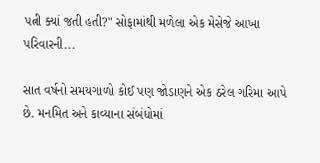પત્ની ક્યાં જતી હતી?" સોફામાંથી મળેલા એક મેસેજે આખા પરિવારની...

સાત વર્ષનો સમયગાળો કોઈ પણ જોડાણને એક ઠરેલ ગરિમા આપે છે. મનમિત અને કાવ્યાના સંબંધોમાં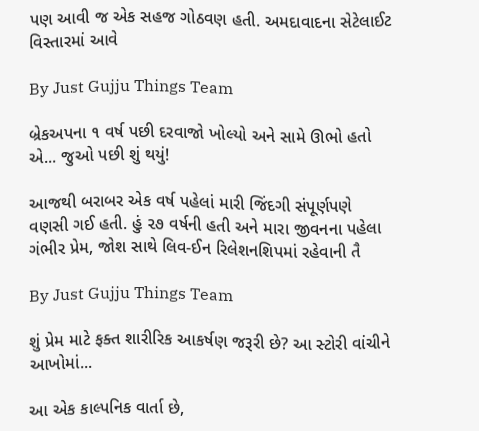પણ આવી જ એક સહજ ગોઠવણ હતી. અમદાવાદના સેટેલાઈટ વિસ્તારમાં આવે

By Just Gujju Things Team

બ્રેકઅપના ૧ વર્ષ પછી દરવાજો ખોલ્યો અને સામે ઊભો હતો એ... જુઓ પછી શું થયું!

આજથી બરાબર એક વર્ષ પહેલાં મારી જિંદગી સંપૂર્ણપણે વણસી ગઈ હતી. હું ૨૭ વર્ષની હતી અને મારા જીવનના પહેલા ગંભીર પ્રેમ, જોશ સાથે લિવ-ઈન રિલેશનશિપમાં રહેવાની તૈ

By Just Gujju Things Team

શું પ્રેમ માટે ફક્ત શારીરિક આકર્ષણ જરૂરી છે? આ સ્ટોરી વાંચીને આખોમાં...

આ એક કાલ્પનિક વાર્તા છે,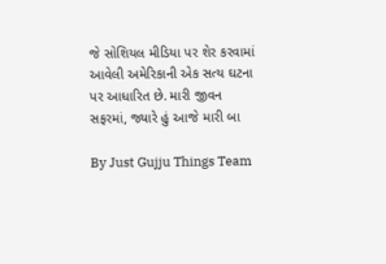જે સોશિયલ મીડિયા પર શેર કરવામાં આવેલી અમેરિકાની એક સત્ય ઘટના પર આધારિત છે. મારી જીવન સફરમાં, જ્યારે હું આજે મારી બા

By Just Gujju Things Team